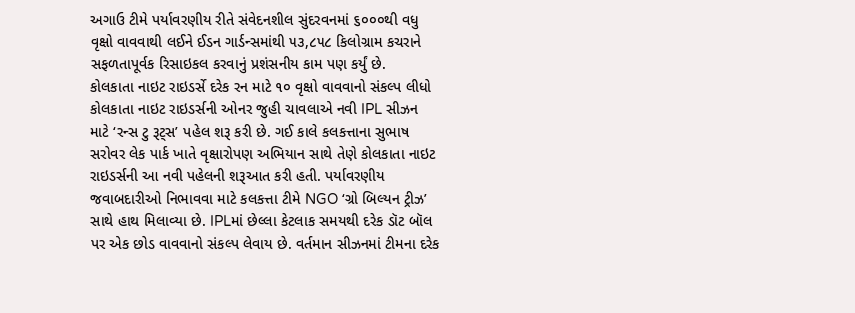અગાઉ ટીમે પર્યાવરણીય રીતે સંવેદનશીલ સુંદરવનમાં ૬૦૦૦થી વધુ વૃક્ષો વાવવાથી લઈને ઈડન ગાર્ડન્સમાંથી ૫૩,૮૫૮ કિલોગ્રામ કચરાને સફળતાપૂર્વક રિસાઇકલ કરવાનું પ્રશંસનીય કામ પણ કર્યું છે.
કોલકાતા નાઇટ રાઇડર્સે દરેક રન માટે ૧૦ વૃક્ષો વાવવાનો સંકલ્પ લીધો
કોલકાતા નાઇટ રાઇડર્સની ઓનર જુહી ચાવલાએ નવી IPL સીઝન માટે ‘રન્સ ટુ રૂટ્સ’ પહેલ શરૂ કરી છે. ગઈ કાલે કલકત્તાના સુભાષ સરોવર લેક પાર્ક ખાતે વૃક્ષારોપણ અભિયાન સાથે તેણે કોલકાતા નાઇટ રાઇડર્સની આ નવી પહેલની શરૂઆત કરી હતી. પર્યાવરણીય જવાબદારીઓ નિભાવવા માટે કલકત્તા ટીમે NGO ‘ગ્રો બિલ્યન ટ્રીઝ’ સાથે હાથ મિલાવ્યા છે. IPLમાં છેલ્લા કેટલાક સમયથી દરેક ડૉટ બૉલ પર એક છોડ વાવવાનો સંકલ્પ લેવાય છે. વર્તમાન સીઝનમાં ટીમના દરેક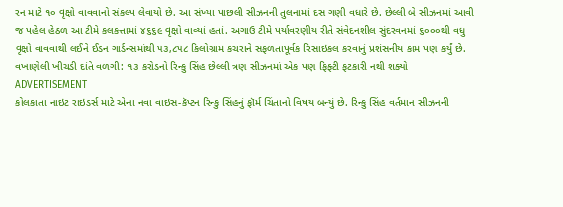રન માટે ૧૦ વૃક્ષો વાવવાનો સંકલ્પ લેવાયો છે. આ સંખ્યા પાછલી સીઝનની તુલનામાં દસ ગણી વધારે છે. છેલ્લી બે સીઝનમાં આવી જ પહેલ હેઠળ આ ટીમે કલકત્તામાં ૪૬૬૯ વૃક્ષો વાવ્યાં હતાં. અગાઉ ટીમે પર્યાવરણીય રીતે સંવેદનશીલ સુંદરવનમાં ૬૦૦૦થી વધુ વૃક્ષો વાવવાથી લઈને ઈડન ગાર્ડન્સમાંથી ૫૩,૮૫૮ કિલોગ્રામ કચરાને સફળતાપૂર્વક રિસાઇકલ કરવાનું પ્રશંસનીય કામ પણ કર્યું છે.
વખાણેલી ખીચડી દાંતે વળગી: ૧૩ કરોડનો રિન્કુ સિંહ છેલ્લી ત્રણ સીઝનમાં એક પણ ફિફ્ટી ફટકારી નથી શક્યો
ADVERTISEMENT
કોલકાતા નાઇટ રાઇડર્સ માટે એના નવા વાઇસ-કૅપ્ટન રિન્કુ સિંહનું ફૉર્મ ચિંતાનો વિષય બન્યું છે. રિન્કુ સિંહ વર્તમાન સીઝનની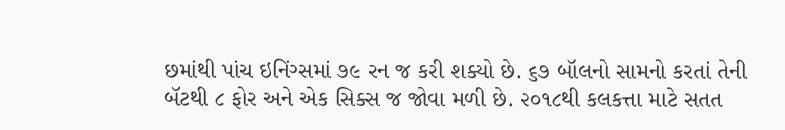છમાંથી પાંચ ઇનિંગ્સમાં ૭૯ રન જ કરી શક્યો છે. ૬૭ બૉલનો સામનો કરતાં તેની બૅટથી ૮ ફોર અને એક સિક્સ જ જોવા મળી છે. ૨૦૧૮થી કલકત્તા માટે સતત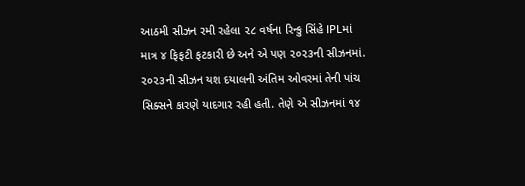આઠમી સીઝન રમી રહેલા ૨૮ વર્ષના રિન્કુ સિંહે IPLમાં માત્ર ૪ ફિફટી ફટકારી છે અને એ પણ ૨૦૨૩ની સીઝનમાં. ૨૦૨૩ની સીઝન યશ દયાલની અંતિમ ઓવરમાં તેની પાંચ સિક્સને કારણે યાદગાર રહી હતી. તેણે એ સીઝનમાં ૧૪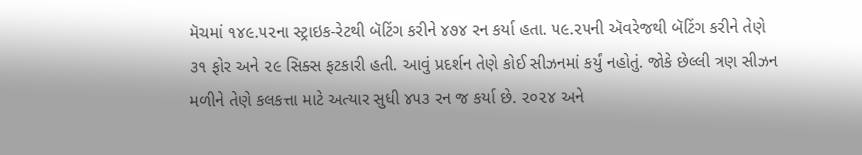મૅચમાં ૧૪૯.૫૨ના સ્ટ્રાઇક-રેટથી બૅટિંગ કરીને ૪૭૪ રન કર્યા હતા. ૫૯.૨૫ની ઍવરેજથી બૅટિંગ કરીને તેણે ૩૧ ફોર અને ૨૯ સિક્સ ફટકારી હતી. આવું પ્રદર્શન તેણે કોઈ સીઝનમાં કર્યું નહોતું. જોકે છેલ્લી ત્રણ સીઝન મળીને તેણે કલકત્તા માટે અત્યાર સુધી ૪૫૩ રન જ કર્યા છે. ૨૦૨૪ અને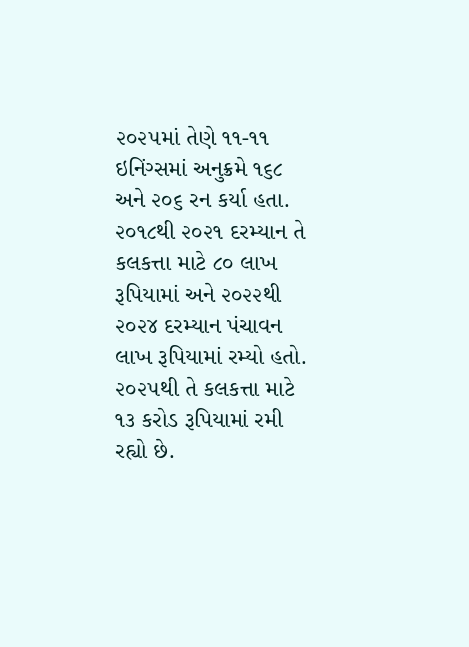૨૦૨૫માં તેણે ૧૧-૧૧ ઇનિંગ્સમાં અનુક્રમે ૧૬૮ અને ૨૦૬ રન કર્યા હતા. ૨૦૧૮થી ૨૦૨૧ દરમ્યાન તે કલકત્તા માટે ૮૦ લાખ રૂપિયામાં અને ૨૦૨૨થી ૨૦૨૪ દરમ્યાન પંચાવન લાખ રૂપિયામાં રમ્યો હતો. ૨૦૨૫થી તે કલકત્તા માટે ૧૩ કરોડ રૂપિયામાં રમી રહ્યો છે.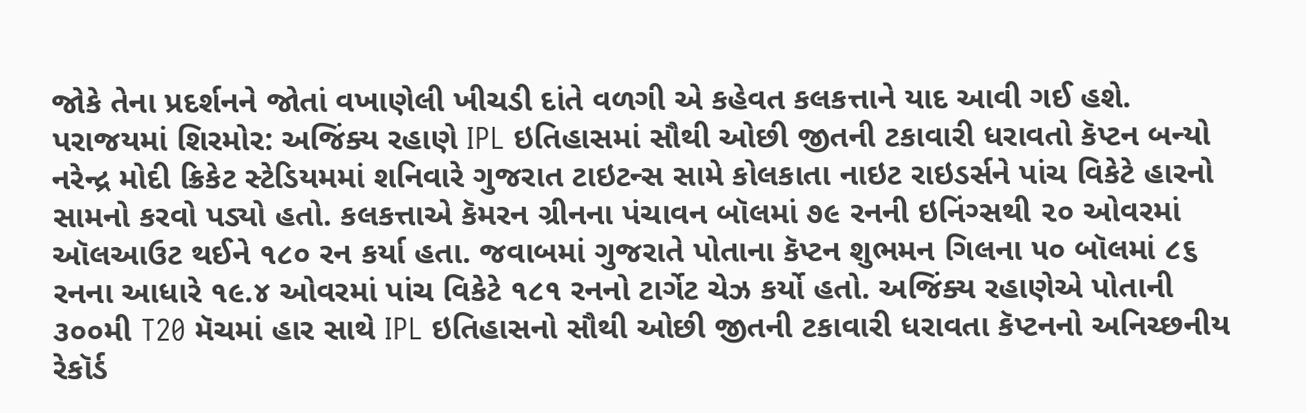જોકે તેના પ્રદર્શનને જોતાં વખાણેલી ખીચડી દાંતે વળગી એ કહેવત કલકત્તાને યાદ આવી ગઈ હશે.
પરાજયમાં શિરમોર: અજિંક્ય રહાણે IPL ઇતિહાસમાં સૌથી ઓછી જીતની ટકાવારી ધરાવતો કૅપ્ટન બન્યો
નરેન્દ્ર મોદી ક્રિકેટ સ્ટેડિયમમાં શનિવારે ગુજરાત ટાઇટન્સ સામે કોલકાતા નાઇટ રાઇડર્સને પાંચ વિકેટે હારનો સામનો કરવો પડ્યો હતો. કલકત્તાએ કૅમરન ગ્રીનના પંચાવન બૉલમાં ૭૯ રનની ઇનિંગ્સથી ૨૦ ઓવરમાં ઑલઆઉટ થઈને ૧૮૦ રન કર્યા હતા. જવાબમાં ગુજરાતે પોતાના કૅપ્ટન શુભમન ગિલના ૫૦ બૉલમાં ૮૬ રનના આધારે ૧૯.૪ ઓવરમાં પાંચ વિકેટે ૧૮૧ રનનો ટાર્ગેટ ચેઝ કર્યો હતો. અજિંક્ય રહાણેએ પોતાની ૩૦૦મી T20 મૅચમાં હાર સાથે IPL ઇતિહાસનો સૌથી ઓછી જીતની ટકાવારી ધરાવતા કૅપ્ટનનો અનિચ્છનીય રેકૉર્ડ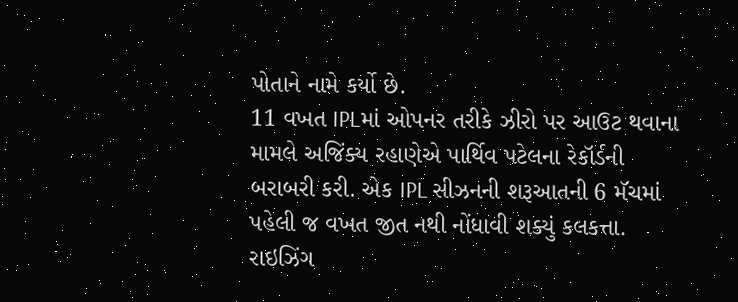પોતાને નામે કર્યો છે.
11 વખત IPLમાં ઓપનર તરીકે ઝીરો પર આઉટ થવાના મામલે અજિંક્ય રહાણેએ પાર્થિવ પટેલના રેકૉર્ડની બરાબરી કરી. એક IPL સીઝનની શરૂઆતની 6 મૅચમાં પહેલી જ વખત જીત નથી નોંધાવી શક્યું કલકત્તા.
રાઇઝિંગ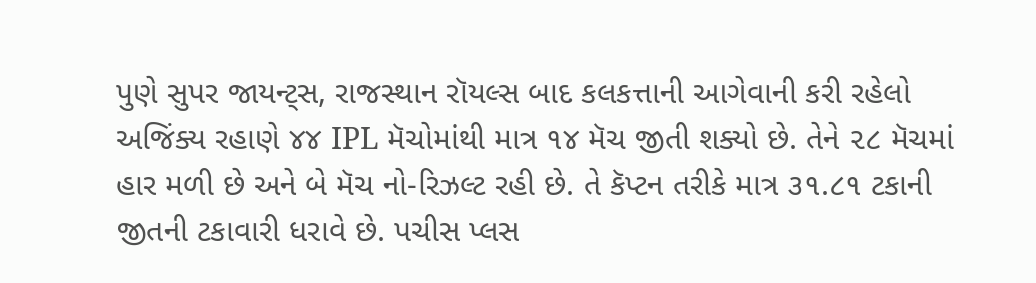પુણે સુપર જાયન્ટ્સ, રાજસ્થાન રૉયલ્સ બાદ કલકત્તાની આગેવાની કરી રહેલો અજિંક્ય રહાણે ૪૪ IPL મૅચોમાંથી માત્ર ૧૪ મૅચ જીતી શક્યો છે. તેને ૨૮ મૅચમાં હાર મળી છે અને બે મૅચ નો-રિઝલ્ટ રહી છે. તે કૅપ્ટન તરીકે માત્ર ૩૧.૮૧ ટકાની જીતની ટકાવારી ધરાવે છે. પચીસ પ્લસ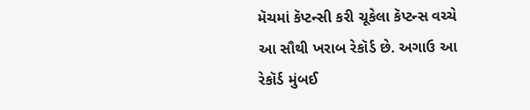મૅચમાં કૅપ્ટન્સી કરી ચૂકેલા કૅપ્ટન્સ વચ્ચે આ સૌથી ખરાબ રેકૉર્ડ છે. અગાઉ આ રેકૉર્ડ મુંબઈ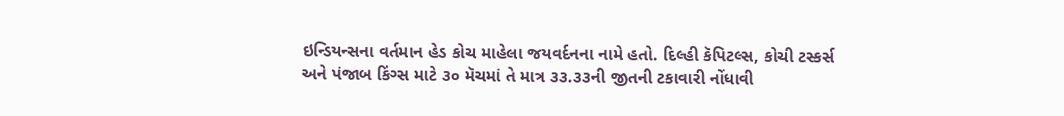ઇન્ડિયન્સના વર્તમાન હેડ કોચ માહેલા જયવર્દનના નામે હતો. દિલ્હી કૅપિટલ્સ, કોચી ટસ્કર્સ અને પંજાબ કિંગ્સ માટે ૩૦ મૅચમાં તે માત્ર ૩૩.૩૩ની જીતની ટકાવારી નોંધાવી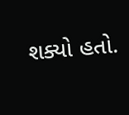શક્યો હતો.